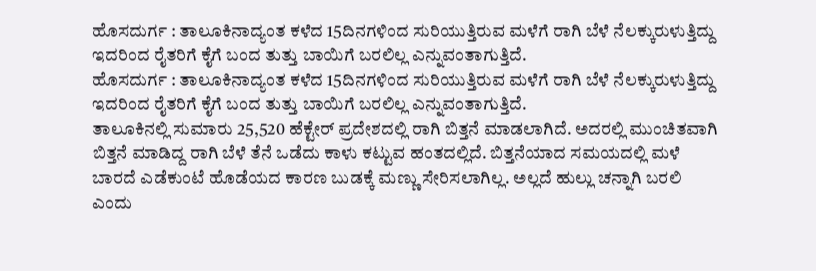ಹೊಸದುರ್ಗ : ತಾಲೂಕಿನಾದ್ಯಂತ ಕಳೆದ 15ದಿನಗಳಿಂದ ಸುರಿಯುತ್ತಿರುವ ಮಳೆಗೆ ರಾಗಿ ಬೆಳೆ ನೆಲಕ್ಕುರುಳುತ್ತಿದ್ದು ಇದರಿಂದ ರೈತರಿಗೆ ಕೈಗೆ ಬಂದ ತುತ್ತು ಬಾಯಿಗೆ ಬರಲಿಲ್ಲ ಎನ್ನುವಂತಾಗುತ್ತಿದೆ.
ಹೊಸದುರ್ಗ : ತಾಲೂಕಿನಾದ್ಯಂತ ಕಳೆದ 15ದಿನಗಳಿಂದ ಸುರಿಯುತ್ತಿರುವ ಮಳೆಗೆ ರಾಗಿ ಬೆಳೆ ನೆಲಕ್ಕುರುಳುತ್ತಿದ್ದು ಇದರಿಂದ ರೈತರಿಗೆ ಕೈಗೆ ಬಂದ ತುತ್ತು ಬಾಯಿಗೆ ಬರಲಿಲ್ಲ ಎನ್ನುವಂತಾಗುತ್ತಿದೆ.
ತಾಲೂಕಿನಲ್ಲಿ ಸುಮಾರು 25,520 ಹೆಕ್ಟೇರ್ ಪ್ರದೇಶದಲ್ಲಿ ರಾಗಿ ಬಿತ್ತನೆ ಮಾಡಲಾಗಿದೆ. ಅದರಲ್ಲಿ ಮುಂಚಿತವಾಗಿ ಬಿತ್ತನೆ ಮಾಡಿದ್ದ ರಾಗಿ ಬೆಳೆ ತೆನೆ ಒಡೆದು ಕಾಳು ಕಟ್ಟುವ ಹಂತದಲ್ಲಿದೆ. ಬಿತ್ತನೆಯಾದ ಸಮಯದಲ್ಲಿ ಮಳೆ ಬಾರದೆ ಎಡೆಕುಂಟೆ ಹೊಡೆಯದ ಕಾರಣ ಬುಡಕ್ಕೆ ಮಣ್ಣು ಸೇರಿಸಲಾಗಿಲ್ಲ. ಅಲ್ಲದೆ ಹುಲ್ಲು ಚನ್ನಾಗಿ ಬರಲಿ ಎಂದು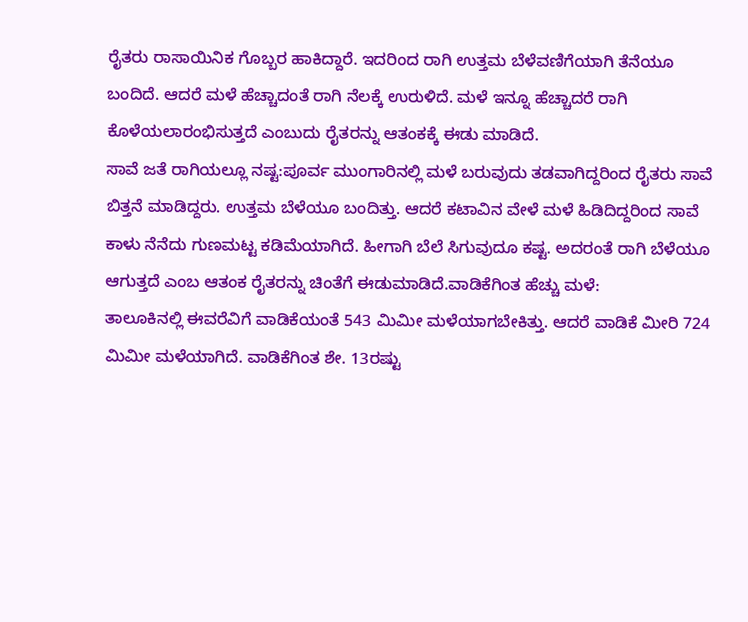ರೈತರು ರಾಸಾಯಿನಿಕ ಗೊಬ್ಬರ ಹಾಕಿದ್ದಾರೆ. ಇದರಿಂದ ರಾಗಿ ಉತ್ತಮ ಬೆಳೆವಣಿಗೆಯಾಗಿ ತೆನೆಯೂ ಬಂದಿದೆ. ಆದರೆ ಮಳೆ ಹೆಚ್ಚಾದಂತೆ ರಾಗಿ ನೆಲಕ್ಕೆ ಉರುಳಿದೆ. ಮಳೆ ಇನ್ನೂ ಹೆಚ್ಚಾದರೆ ರಾಗಿ ಕೊಳೆಯಲಾರಂಭಿಸುತ್ತದೆ ಎಂಬುದು ರೈತರನ್ನು ಆತಂಕಕ್ಕೆ ಈಡು ಮಾಡಿದೆ.
ಸಾವೆ ಜತೆ ರಾಗಿಯಲ್ಲೂ ನಷ್ಟ:ಪೂರ್ವ ಮುಂಗಾರಿನಲ್ಲಿ ಮಳೆ ಬರುವುದು ತಡವಾಗಿದ್ದರಿಂದ ರೈತರು ಸಾವೆ ಬಿತ್ತನೆ ಮಾಡಿದ್ದರು. ಉತ್ತಮ ಬೆಳೆಯೂ ಬಂದಿತ್ತು. ಆದರೆ ಕಟಾವಿನ ವೇಳೆ ಮಳೆ ಹಿಡಿದಿದ್ದರಿಂದ ಸಾವೆ ಕಾಳು ನೆನೆದು ಗುಣಮಟ್ಟ ಕಡಿಮೆಯಾಗಿದೆ. ಹೀಗಾಗಿ ಬೆಲೆ ಸಿಗುವುದೂ ಕಷ್ಟ. ಅದರಂತೆ ರಾಗಿ ಬೆಳೆಯೂ ಆಗುತ್ತದೆ ಎಂಬ ಆತಂಕ ರೈತರನ್ನು ಚಿಂತೆಗೆ ಈಡುಮಾಡಿದೆ.ವಾಡಿಕೆಗಿಂತ ಹೆಚ್ಚು ಮಳೆ:
ತಾಲೂಕಿನಲ್ಲಿ ಈವರೆವಿಗೆ ವಾಡಿಕೆಯಂತೆ 543 ಮಿಮೀ ಮಳೆಯಾಗಬೇಕಿತ್ತು. ಆದರೆ ವಾಡಿಕೆ ಮೀರಿ 724 ಮಿಮೀ ಮಳೆಯಾಗಿದೆ. ವಾಡಿಕೆಗಿಂತ ಶೇ. 13ರಷ್ಟು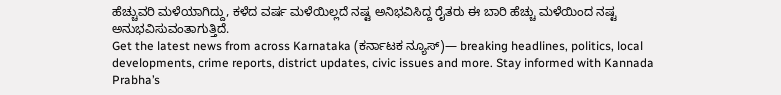ಹೆಚ್ಚುವರಿ ಮಳೆಯಾಗಿದ್ದು, ಕಳೆದ ವರ್ಷ ಮಳೆಯಿಲ್ಲದೆ ನಷ್ಟ ಅನಿಭವಿಸಿದ್ದ ರೈತರು ಈ ಬಾರಿ ಹೆಚ್ಚು ಮಳೆಯಿಂದ ನಷ್ಟ ಅನುಭವಿಸುವಂತಾಗುತ್ತಿದೆ.
Get the latest news from across Karnataka (ಕರ್ನಾಟಕ ನ್ಯೂಸ್)— breaking headlines, politics, local developments, crime reports, district updates, civic issues and more. Stay informed with Kannada Prabha’s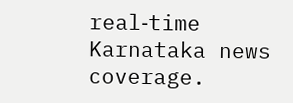real‑time Karnataka news coverage.